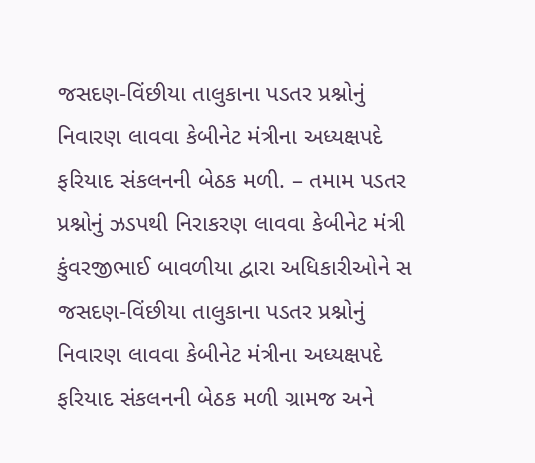જસદણ-વિંછીયા તાલુકાના પડતર પ્રશ્નોનું નિવારણ લાવવા કેબીનેટ મંત્રીના અધ્યક્ષપદે ફરિયાદ સંકલનની બેઠક મળી. – તમામ પડતર પ્રશ્નોનું ઝડપથી નિરાકરણ લાવવા કેબીનેટ મંત્રી કુંવરજીભાઈ બાવળીયા દ્વારા અધિકારીઓને સ
જસદણ-વિંછીયા તાલુકાના પડતર પ્રશ્નોનું નિવારણ લાવવા કેબીનેટ મંત્રીના અધ્યક્ષપદે ફરિયાદ સંકલનની બેઠક મળી ગ્રામજ અને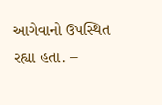આગેવાનો ઉપસ્થિત રહ્યા હતા. –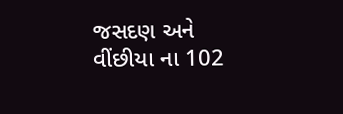જસદણ અને વીંછીયા ના 102